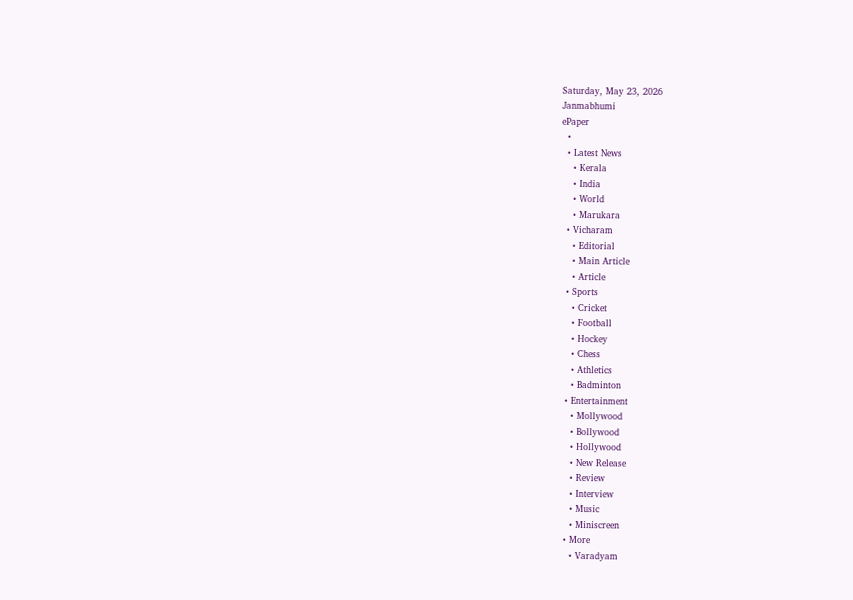Saturday, May 23, 2026
Janmabhumi
ePaper
  •
  • Latest News
    • Kerala
    • India
    • World
    • Marukara
  • Vicharam
    • Editorial
    • Main Article
    • Article
  • Sports
    • Cricket
    • Football
    • Hockey
    • Chess
    • Athletics
    • Badminton
  • Entertainment
    • Mollywood
    • Bollywood
    • Hollywood
    • New Release
    • Review
    • Interview
    • Music
    • Miniscreen
  • More
    • Varadyam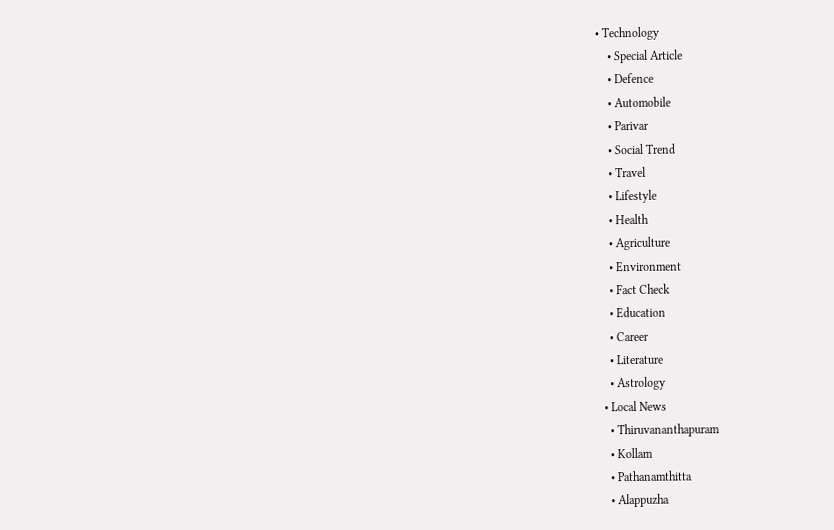• Technology
    • Special Article
    • Defence
    • Automobile
    • Parivar
    • Social Trend
    • Travel
    • Lifestyle
    • Health
    • Agriculture
    • Environment
    • Fact Check
    • Education
    • Career
    • Literature
    • Astrology
  • Local News
    • Thiruvananthapuram
    • Kollam
    • Pathanamthitta
    • Alappuzha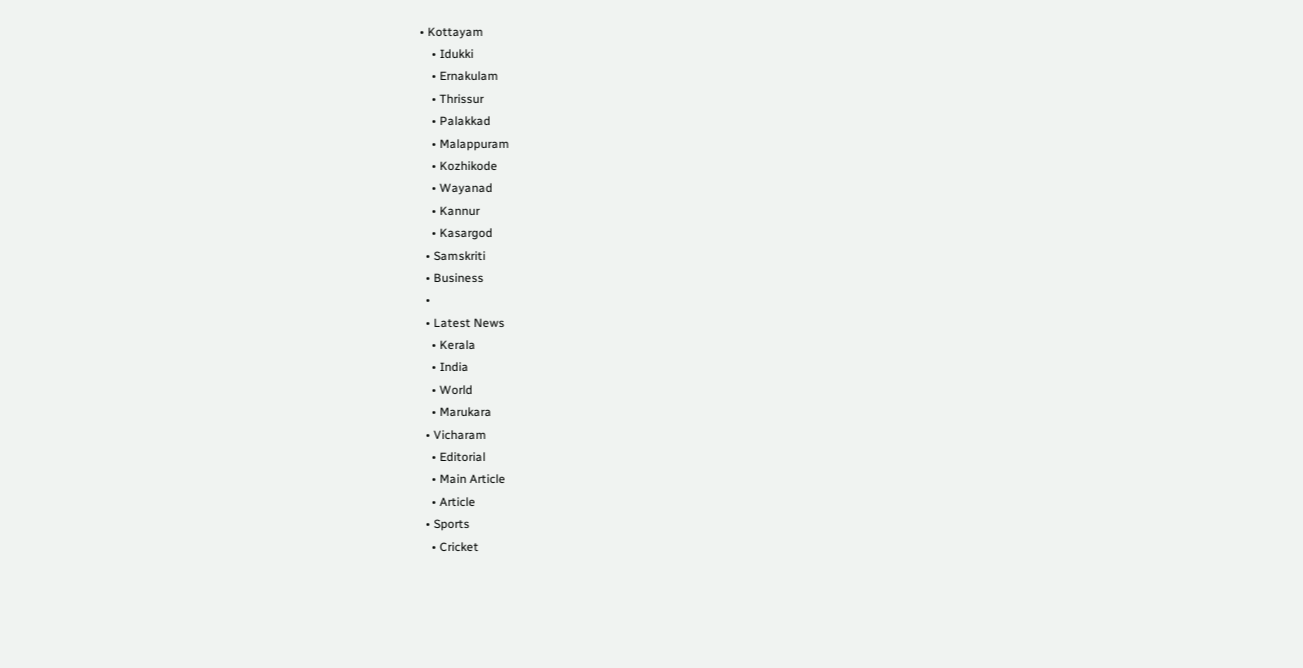• Kottayam
    • Idukki
    • Ernakulam
    • Thrissur
    • Palakkad
    • Malappuram
    • Kozhikode
    • Wayanad
    • Kannur
    • Kasargod
  • Samskriti
  • Business
  •
  • Latest News
    • Kerala
    • India
    • World
    • Marukara
  • Vicharam
    • Editorial
    • Main Article
    • Article
  • Sports
    • Cricket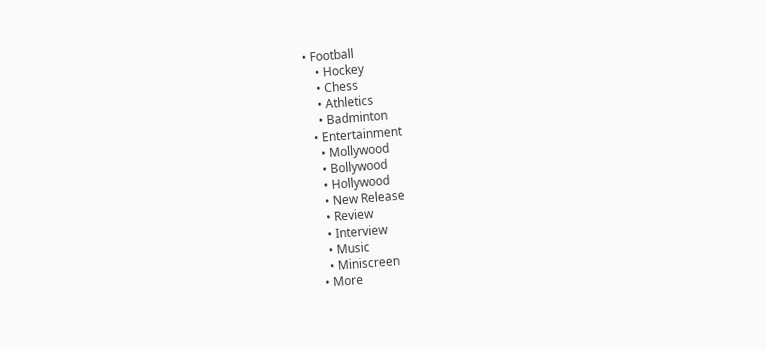• Football
    • Hockey
    • Chess
    • Athletics
    • Badminton
  • Entertainment
    • Mollywood
    • Bollywood
    • Hollywood
    • New Release
    • Review
    • Interview
    • Music
    • Miniscreen
  • More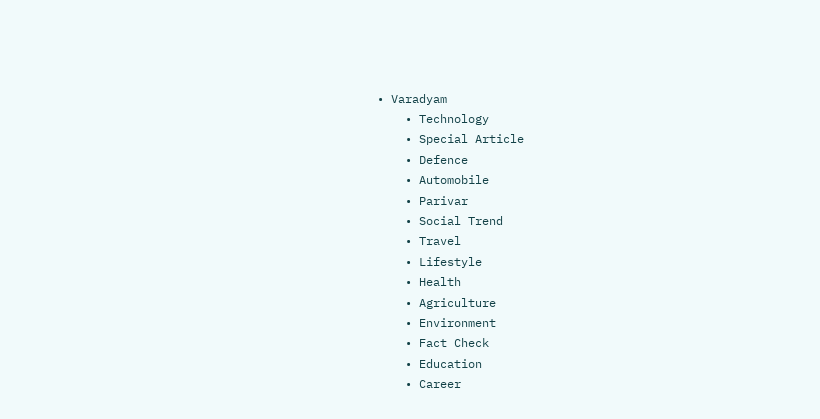• Varadyam
    • Technology
    • Special Article
    • Defence
    • Automobile
    • Parivar
    • Social Trend
    • Travel
    • Lifestyle
    • Health
    • Agriculture
    • Environment
    • Fact Check
    • Education
    • Career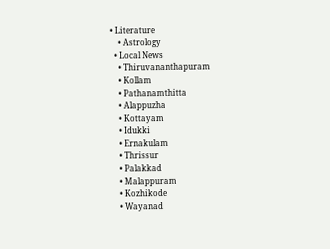• Literature
    • Astrology
  • Local News
    • Thiruvananthapuram
    • Kollam
    • Pathanamthitta
    • Alappuzha
    • Kottayam
    • Idukki
    • Ernakulam
    • Thrissur
    • Palakkad
    • Malappuram
    • Kozhikode
    • Wayanad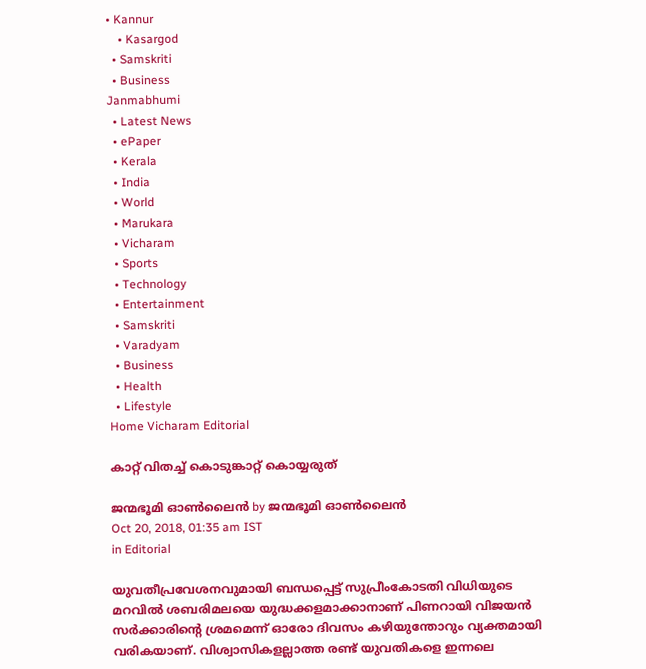• Kannur
    • Kasargod
  • Samskriti
  • Business
Janmabhumi
  • Latest News
  • ePaper
  • Kerala
  • India
  • World
  • Marukara
  • Vicharam
  • Sports
  • Technology
  • Entertainment
  • Samskriti
  • Varadyam
  • Business
  • Health
  • Lifestyle
Home Vicharam Editorial

കാറ്റ് വിതച്ച് കൊടുങ്കാറ്റ് കൊയ്യരുത്

ജന്മഭൂമി ഓണ്‍ലൈന്‍ by ജന്മഭൂമി ഓണ്‍ലൈന്‍
Oct 20, 2018, 01:35 am IST
in Editorial

യുവതീപ്രവേശനവുമായി ബന്ധപ്പെട്ട് സുപ്രീംകോടതി വിധിയുടെ മറവില്‍ ശബരിമലയെ യുദ്ധക്കളമാക്കാനാണ് പിണറായി വിജയന്‍ സര്‍ക്കാരിന്റെ ശ്രമമെന്ന് ഓരോ ദിവസം കഴിയുന്തോറും വ്യക്തമായി വരികയാണ്. വിശ്വാസികളല്ലാത്ത രണ്ട് യുവതികളെ ഇന്നലെ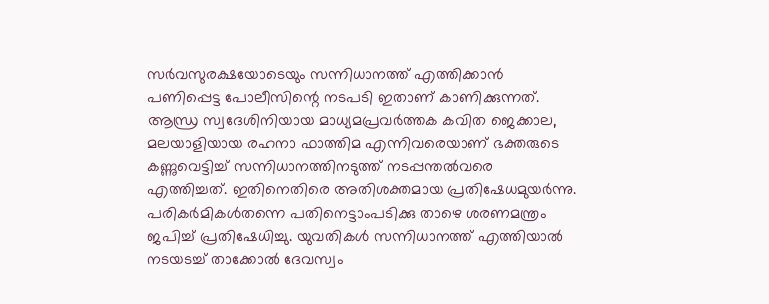സര്‍വസുരക്ഷയോടെയും സന്നിധാനത്ത് എത്തിക്കാന്‍ പണിപ്പെട്ട പോലീസിന്റെ നടപടി ഇതാണ് കാണിക്കുന്നത്. ആന്ധ്ര സ്വദേശിനിയായ മാധ്യമപ്രവര്‍ത്തക കവിത ജെക്കാല, മലയാളിയായ രഹനാ ഫാത്തിമ എന്നിവരെയാണ് ഭക്തരുടെ കണ്ണുവെട്ടിച്ച് സന്നിധാനത്തിനടുത്ത് നടപ്പന്തല്‍വരെ എത്തിച്ചത്. ഇതിനെതിരെ അതിശക്തമായ പ്രതിഷേധമുയര്‍ന്നു. പരികര്‍മികള്‍തന്നെ പതിനെട്ടാംപടിക്കു താഴെ ശരണമന്ത്രം ജപിച്ച് പ്രതിഷേധിച്ചു. യുവതികള്‍ സന്നിധാനത്ത് എത്തിയാല്‍ നടയടച്ച് താക്കോല്‍ ദേവസ്വം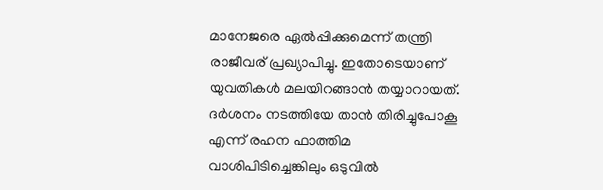മാനേജരെ ഏല്‍പ്പിക്കുമെന്ന് തന്ത്രി രാജീവര് പ്രഖ്യാപിച്ചു. ഇതോടെയാണ് യുവതികള്‍ മലയിറങ്ങാന്‍ തയ്യാറായത്. ദര്‍ശനം നടത്തിയേ താന്‍ തിരിച്ചുപോകൂ എന്ന് രഹന ഫാത്തിമ വാശിപിടിച്ചെങ്കിലും ഒടുവില്‍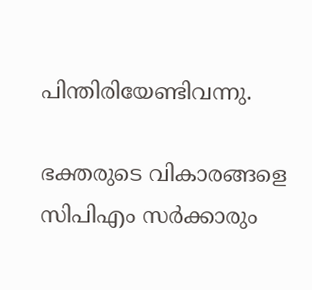പിന്തിരിയേണ്ടിവന്നു.

ഭക്തരുടെ വികാരങ്ങളെ സിപിഎം സര്‍ക്കാരും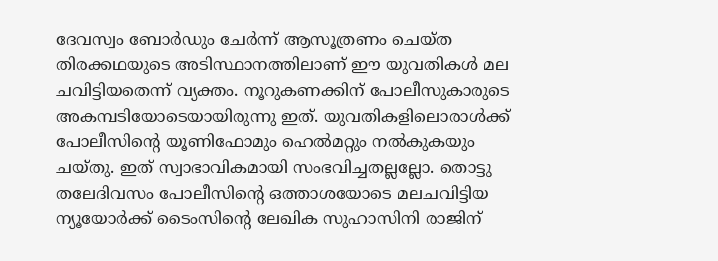ദേവസ്വം ബോര്‍ഡും ചേര്‍ന്ന് ആസൂത്രണം ചെയ്ത തിരക്കഥയുടെ അടിസ്ഥാനത്തിലാണ് ഈ യുവതികള്‍ മല ചവിട്ടിയതെന്ന് വ്യക്തം. നൂറുകണക്കിന് പോലീസുകാരുടെ അകമ്പടിയോടെയായിരുന്നു ഇത്. യുവതികളിലൊരാള്‍ക്ക് പോലീസിന്റെ യൂണിഫോമും ഹെല്‍മറ്റും നല്‍കുകയും ചയ്തു. ഇത് സ്വാഭാവികമായി സംഭവിച്ചതല്ലല്ലോ. തൊട്ടു തലേദിവസം പോലീസിന്റെ ഒത്താശയോടെ മലചവിട്ടിയ ന്യൂയോര്‍ക്ക് ടൈംസിന്റെ ലേഖിക സുഹാസിനി രാജിന്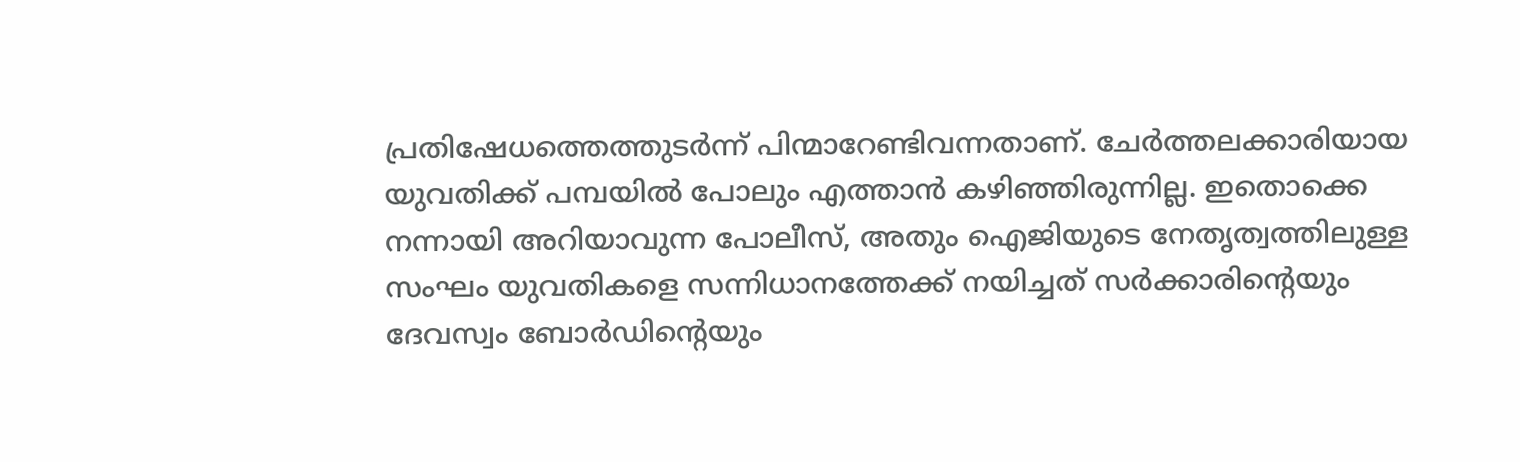പ്രതിഷേധത്തെത്തുടര്‍ന്ന് പിന്മാറേണ്ടിവന്നതാണ്. ചേര്‍ത്തലക്കാരിയായ യുവതിക്ക് പമ്പയില്‍ പോലും എത്താന്‍ കഴിഞ്ഞിരുന്നില്ല. ഇതൊക്കെ നന്നായി അറിയാവുന്ന പോലീസ്, അതും ഐജിയുടെ നേതൃത്വത്തിലുള്ള സംഘം യുവതികളെ സന്നിധാനത്തേക്ക് നയിച്ചത് സര്‍ക്കാരിന്റെയും ദേവസ്വം ബോര്‍ഡിന്റെയും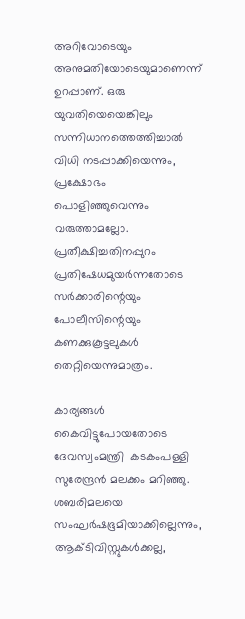അറിവോടെയും അനുമതിയോടെയുമാണെന്ന് ഉറപ്പാണ്. ഒരു യുവതിയെയെങ്കിലും സന്നിധാനത്തെത്തിച്ചാല്‍ വിധി നടപ്പാക്കിയെന്നും, പ്രക്ഷോഭം പൊളിഞ്ഞുവെന്നും വരുത്താമല്ലോ. പ്രതീക്ഷിച്ചതിനപ്പുറം പ്രതിഷേധമുയര്‍ന്നതോടെ സര്‍ക്കാരിന്റെയും പോലീസിന്റെയും കണക്കുകൂട്ടലുകള്‍ തെറ്റിയെന്നുമാത്രം.

കാര്യങ്ങള്‍ കൈവിട്ടുപോയതോടെ ദേവസ്വംമന്ത്രി  കടകംപള്ളി സുരേന്ദ്രന്‍ മലക്കം മറിഞ്ഞു. ശബരിമലയെ സംഘര്‍ഷഭൂമിയാക്കില്ലെന്നും, ആക്ടിവിസ്റ്റുകള്‍ക്കല്ല,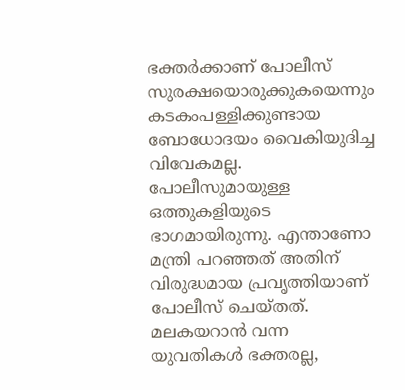ഭക്തര്‍ക്കാണ് പോലീസ് സുരക്ഷയൊരുക്കുകയെന്നും കടകംപള്ളിക്കുണ്ടായ ബോധോദയം വൈകിയുദിച്ച വിവേകമല്ല. പോലീസുമായുള്ള ഒത്തുകളിയുടെ ഭാഗമായിരുന്നു. എന്താണോ മന്ത്രി പറഞ്ഞത് അതിന് വിരുദ്ധമായ പ്രവൃത്തിയാണ് പോലീസ് ചെയ്തത്. മലകയറാന്‍ വന്ന യുവതികള്‍ ഭക്തരല്ല,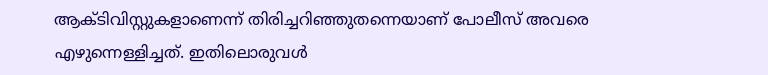ആക്ടിവിസ്റ്റുകളാണെന്ന് തിരിച്ചറിഞ്ഞുതന്നെയാണ് പോലീസ് അവരെ എഴുന്നെള്ളിച്ചത്. ഇതിലൊരുവള്‍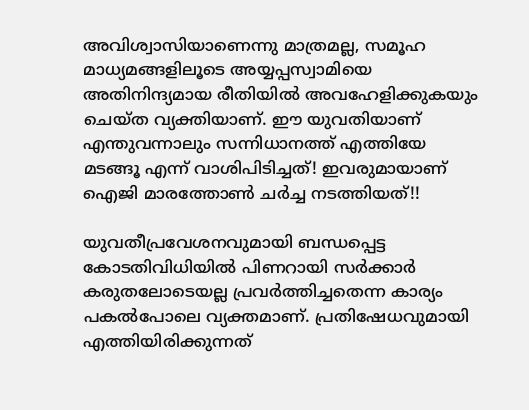അവിശ്വാസിയാണെന്നു മാത്രമല്ല, സമൂഹ മാധ്യമങ്ങളിലൂടെ അയ്യപ്പസ്വാമിയെ അതിനിന്ദ്യമായ രീതിയില്‍ അവഹേളിക്കുകയും ചെയ്ത വ്യക്തിയാണ്. ഈ യുവതിയാണ് എന്തുവന്നാലും സന്നിധാനത്ത് എത്തിയേ മടങ്ങൂ എന്ന് വാശിപിടിച്ചത്! ഇവരുമായാണ് ഐജി മാരത്തോണ്‍ ചര്‍ച്ച നടത്തിയത്!!

യുവതീപ്രവേശനവുമായി ബന്ധപ്പെട്ട കോടതിവിധിയില്‍ പിണറായി സര്‍ക്കാര്‍ കരുതലോടെയല്ല പ്രവര്‍ത്തിച്ചതെന്ന കാര്യം പകല്‍പോലെ വ്യക്തമാണ്. പ്രതിഷേധവുമായി എത്തിയിരിക്കുന്നത്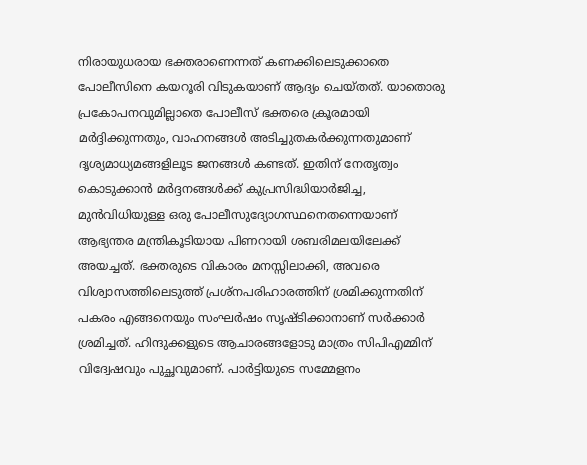നിരായുധരായ ഭക്തരാണെന്നത് കണക്കിലെടുക്കാതെ പോലീസിനെ കയറൂരി വിടുകയാണ് ആദ്യം ചെയ്തത്. യാതൊരു പ്രകോപനവുമില്ലാതെ പോലീസ് ഭക്തരെ ക്രൂരമായി മര്‍ദ്ദിക്കുന്നതും, വാഹനങ്ങള്‍ അടിച്ചുതകര്‍ക്കുന്നതുമാണ് ദൃശ്യമാധ്യമങ്ങളിലൂട ജനങ്ങള്‍ കണ്ടത്. ഇതിന് നേതൃത്വം കൊടുക്കാന്‍ മര്‍ദ്ദനങ്ങള്‍ക്ക് കുപ്രസിദ്ധിയാര്‍ജിച്ച, മുന്‍വിധിയുള്ള ഒരു പോലീസുദ്യോഗസ്ഥനെതന്നെയാണ് ആഭ്യന്തര മന്ത്രികൂടിയായ പിണറായി ശബരിമലയിലേക്ക് അയച്ചത്. ഭക്തരുടെ വികാരം മനസ്സിലാക്കി, അവരെ വിശ്വാസത്തിലെടുത്ത് പ്രശ്‌നപരിഹാരത്തിന് ശ്രമിക്കുന്നതിന് പകരം എങ്ങനെയും സംഘര്‍ഷം സൃഷ്ടിക്കാനാണ് സര്‍ക്കാര്‍ ശ്രമിച്ചത്. ഹിന്ദുക്കളുടെ ആചാരങ്ങളോടു മാത്രം സിപിഎമ്മിന് വിദ്വേഷവും പുച്ഛവുമാണ്. പാര്‍ട്ടിയുടെ സമ്മേളനം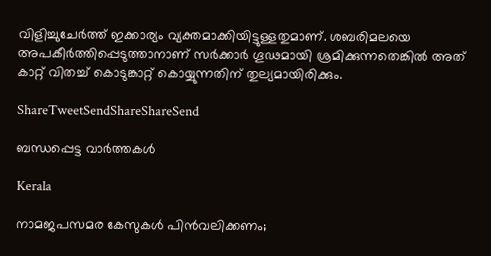വിളിച്ചുചേര്‍ത്ത് ഇക്കാര്യം വ്യക്തമാക്കിയിട്ടുള്ളതുമാണ്. ശബരിമലയെ അപകീര്‍ത്തിപ്പെടുത്താനാണ് സര്‍ക്കാര്‍ ഗൂഢമായി ശ്രമിക്കുന്നതെങ്കില്‍ അത് കാറ്റ് വിതച്ച് കൊടുങ്കാറ്റ് കൊയ്യുന്നതിന് തുല്യമായിരിക്കും.

ShareTweetSendShareShareSend

ബന്ധപ്പെട്ട വാര്‍ത്തകള്‍

Kerala

നാമജപസമര കേസുകള്‍ പിന്‍വലിക്കണം;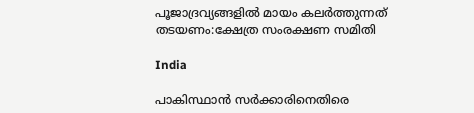പൂജാദ്രവ്യങ്ങളില്‍ മായം കലര്‍ത്തുന്നത് തടയണം:ക്ഷേത്ര സംരക്ഷണ സമിതി

India

പാകിസ്ഥാന്‍ സര്‍ക്കാരിനെതിരെ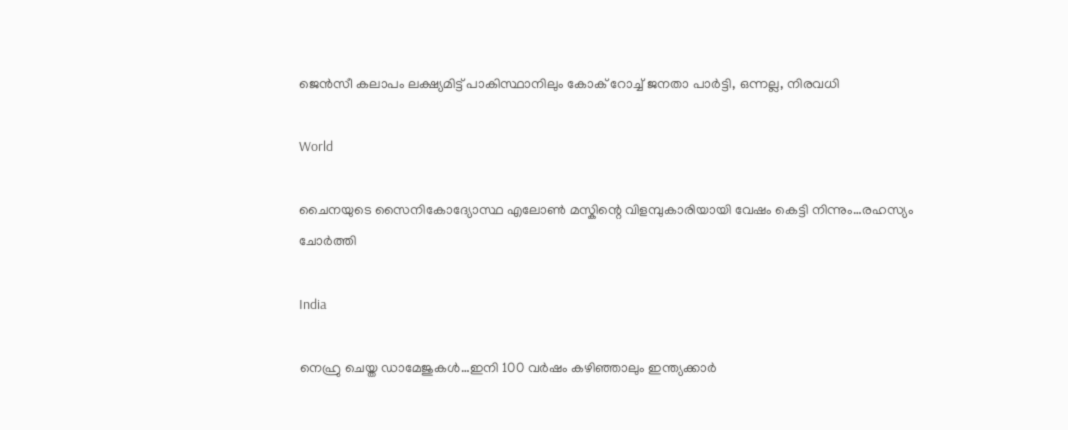ജെന്‍സീ കലാപം ലക്ഷ്യമിട്ട് പാകിസ്ഥാനിലും കോക് റോച്ച് ജനതാ പാര്‍ട്ടി, ഒന്നല്ല, നിരവധി

World

ചൈനയുടെ സൈനികോദ്യോസ്ഥ എലോണ്‍ മസ്കിന്റെ വിളമ്പുകാരിയായി വേഷം കെട്ടി നിന്നും…രഹസ്യം ചോര്‍ത്തി

India

നെഹ്രു ചെയ്ത ഡാമേജുകള്‍…ഇനി 100 വര്‍ഷം കഴിഞ്ഞാലും ഇന്ത്യക്കാര്‍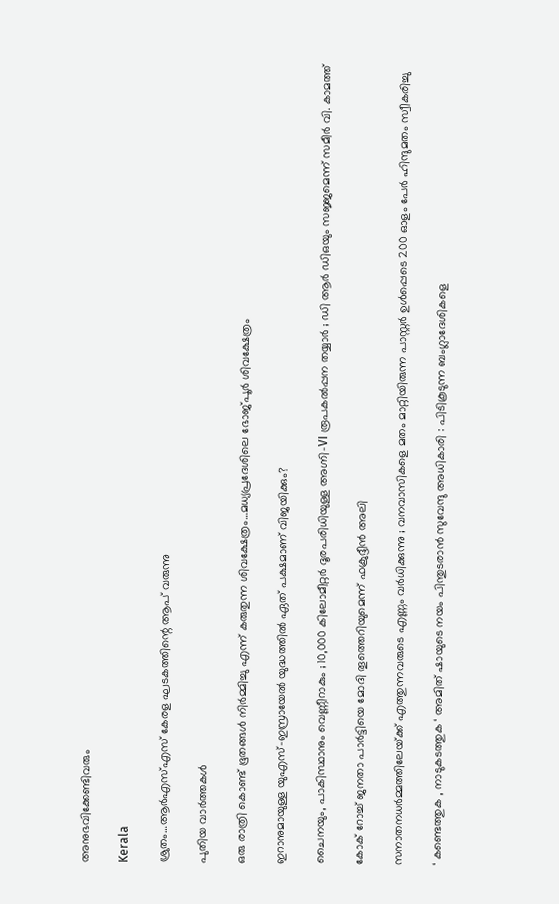അനുഭവിക്കേണ്ടിവരും

Kerala

ശ്രുതം…ആര്‍എസ്എസ് കേരള ഘടകത്തിന്റെ ആപ് വരുന്നു

പുതിയ വാര്‍ത്തകള്‍

ഒരു രാത്രി കൊണ്ട് ഭൂതങ്ങൾ നിർമ്മിച്ചു എന്ന് കരുതുന്ന ശിവക്ഷേത്രം…മധ്യപ്രദേശിലെ ഭോജ്പൂര്‍ ശിവക്ഷേത്രം

ഇറാനുമായുള്ള യുഎസ്-ഇസ്രായേൽ യുദ്ധത്തിൽ ഏത് പക്ഷമാണ് വിജയിക്കും?

ചൈനയും, പാകിസ്ഥാനും വെണ്ണീറാകും ; 10,000 കിലോമീറ്റർ ദൂരപരിധിയുള്ള അഗ്നി-VI രൂപകൽപ്പന തയ്യാർ ; ഡി ആർ ഡിഒയും സജ്ജമെന്ന് സമീർ വി. കാമത്ത്

കോക് റോച്ച് ജനതാ പാര്‍ട്ടിയെ മോദി തൂത്തെറിയുമെന്ന് ഫക്രുദ്ദീന്‍ അലി

സനാതനധർമ്മത്തിലേയ്‌ക്ക് എത്തുന്നവരുടെ എണ്ണം വർധിക്കുന്നു ; വനവാസികളെ മതം മാറ്റിയിരുന്ന പാസ്റ്റർ ഉൾപ്പെടെ 200 ഓളം പേർ ഹിന്ദുമതം സ്വീകരിച്ചു

‘ കണ്ടെത്തുക , നാടുകടത്തുക ‘ അമിത് ഷായുടെ നയം പിന്തുടരാൻ സുവേന്ദു അധികാരി : പിടികൂടുന്ന ബംഗ്ലാദേശികളെ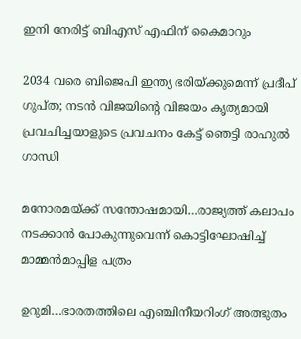ഇനി നേരിട്ട് ബിഎസ് എഫിന് കൈമാറും

2034 വരെ ബിജെപി ഇന്ത്യ ഭരിയ്‌ക്കുമെന്ന് പ്രദീപ് ഗുപ്ത; നടന്‍ വിജയിന്റെ വിജയം കൃത്യമായി പ്രവചിച്ചയാളുടെ പ്രവചനം കേട്ട് ഞെട്ടി രാഹുല്‍ ഗാന്ധി

മനോരമയ്‌ക്ക് സന്തോഷമായി…രാജ്യത്ത് കലാപം നടക്കാന്‍ പോകുന്നുവെന്ന് കൊട്ടിഘോഷിച്ച് മാമ്മന്‍മാപ്പിള പത്രം

ഉറുമി…ഭാരതത്തിലെ എഞ്ചിനീയറിംഗ് അത്ഭുതം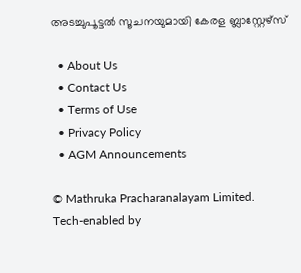അടച്ചുപൂട്ടല്‍ സൂചനയുമായി കേരള ബ്ലാസ്റ്റേഴ്സ്

  • About Us
  • Contact Us
  • Terms of Use
  • Privacy Policy
  • AGM Announcements

© Mathruka Pracharanalayam Limited.
Tech-enabled by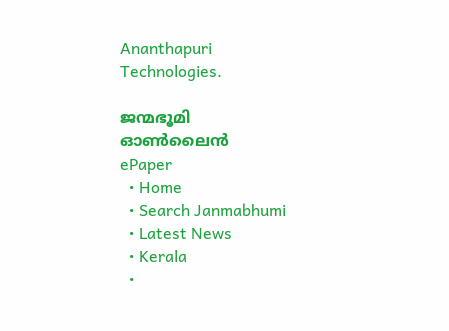Ananthapuri Technologies.

ജന്മഭൂമി ഓണ്‍ലൈന്‍
ePaper
  • Home
  • Search Janmabhumi
  • Latest News
  • Kerala
  •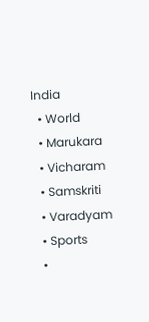India
  • World
  • Marukara
  • Vicharam
  • Samskriti
  • Varadyam
  • Sports
  •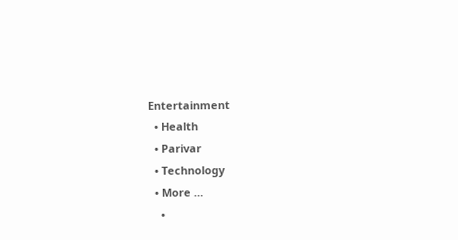Entertainment
  • Health
  • Parivar
  • Technology
  • More …
    •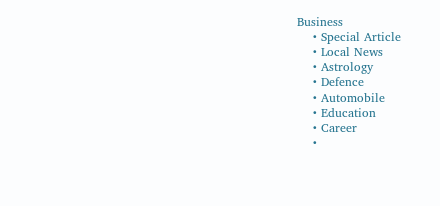Business
    • Special Article
    • Local News
    • Astrology
    • Defence
    • Automobile
    • Education
    • Career
    •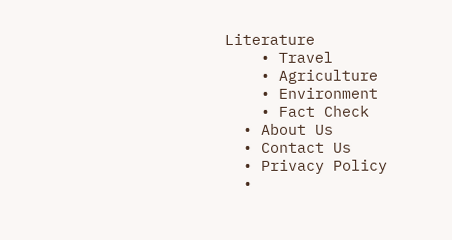Literature
    • Travel
    • Agriculture
    • Environment
    • Fact Check
  • About Us
  • Contact Us
  • Privacy Policy
  •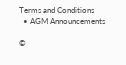Terms and Conditions
  • AGM Announcements

©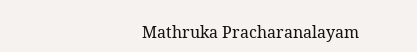Mathruka Pracharanalayam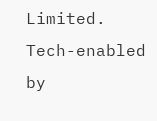Limited.
Tech-enabled by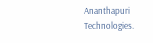Ananthapuri Technologies.